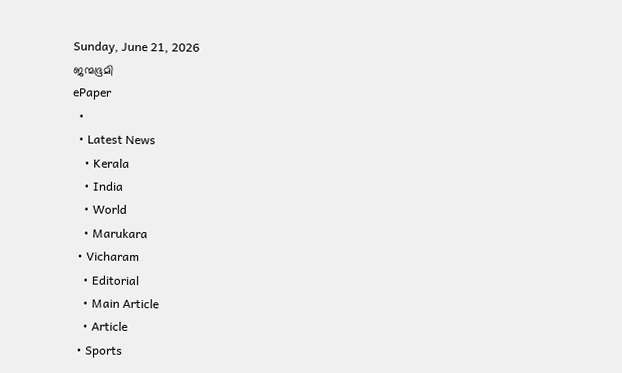Sunday, June 21, 2026
ജന്മഭൂമി
ePaper
  •
  • Latest News
    • Kerala
    • India
    • World
    • Marukara
  • Vicharam
    • Editorial
    • Main Article
    • Article
  • Sports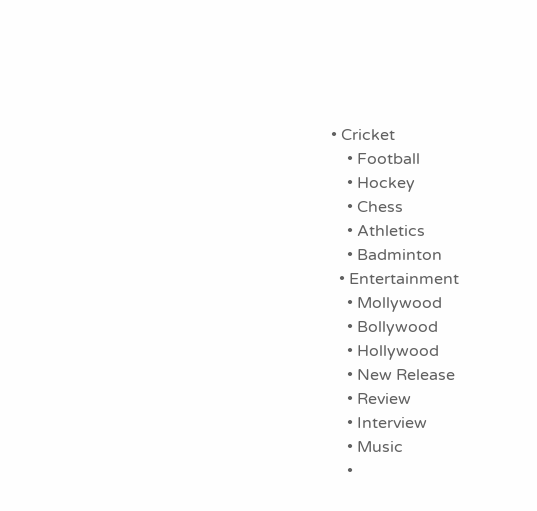• Cricket
    • Football
    • Hockey
    • Chess
    • Athletics
    • Badminton
  • Entertainment
    • Mollywood
    • Bollywood
    • Hollywood
    • New Release
    • Review
    • Interview
    • Music
    •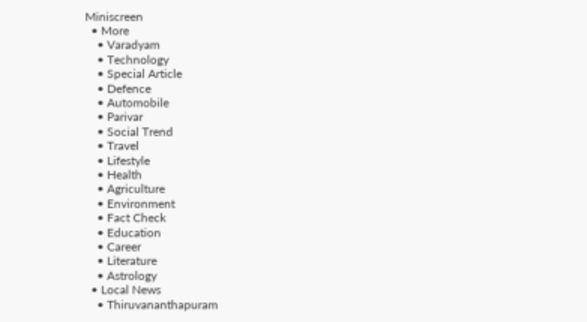Miniscreen
  • More
    • Varadyam
    • Technology
    • Special Article
    • Defence
    • Automobile
    • Parivar
    • Social Trend
    • Travel
    • Lifestyle
    • Health
    • Agriculture
    • Environment
    • Fact Check
    • Education
    • Career
    • Literature
    • Astrology
  • Local News
    • Thiruvananthapuram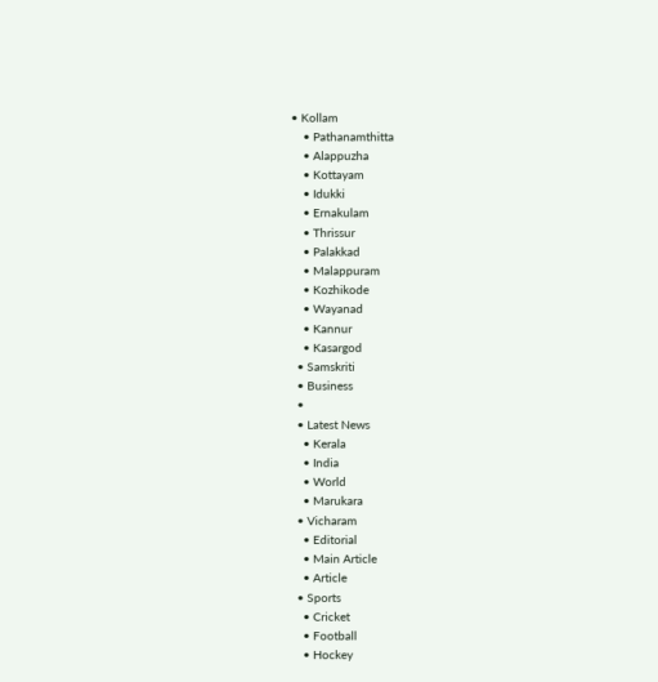• Kollam
    • Pathanamthitta
    • Alappuzha
    • Kottayam
    • Idukki
    • Ernakulam
    • Thrissur
    • Palakkad
    • Malappuram
    • Kozhikode
    • Wayanad
    • Kannur
    • Kasargod
  • Samskriti
  • Business
  •
  • Latest News
    • Kerala
    • India
    • World
    • Marukara
  • Vicharam
    • Editorial
    • Main Article
    • Article
  • Sports
    • Cricket
    • Football
    • Hockey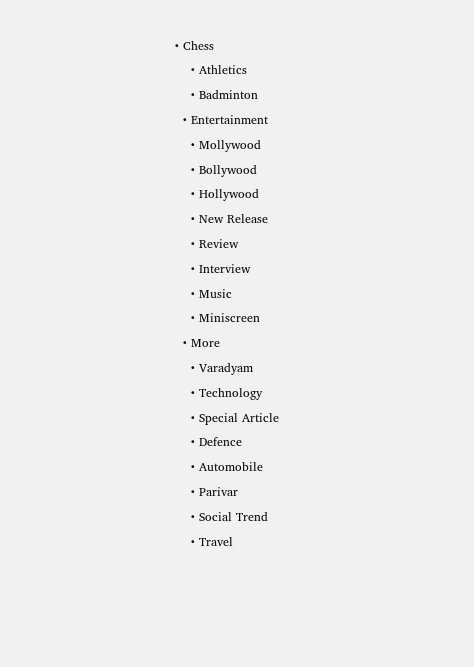• Chess
    • Athletics
    • Badminton
  • Entertainment
    • Mollywood
    • Bollywood
    • Hollywood
    • New Release
    • Review
    • Interview
    • Music
    • Miniscreen
  • More
    • Varadyam
    • Technology
    • Special Article
    • Defence
    • Automobile
    • Parivar
    • Social Trend
    • Travel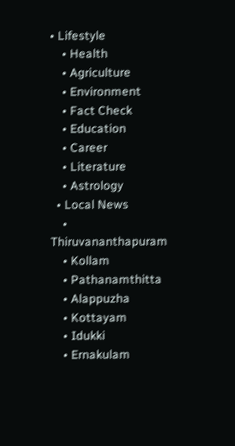• Lifestyle
    • Health
    • Agriculture
    • Environment
    • Fact Check
    • Education
    • Career
    • Literature
    • Astrology
  • Local News
    • Thiruvananthapuram
    • Kollam
    • Pathanamthitta
    • Alappuzha
    • Kottayam
    • Idukki
    • Ernakulam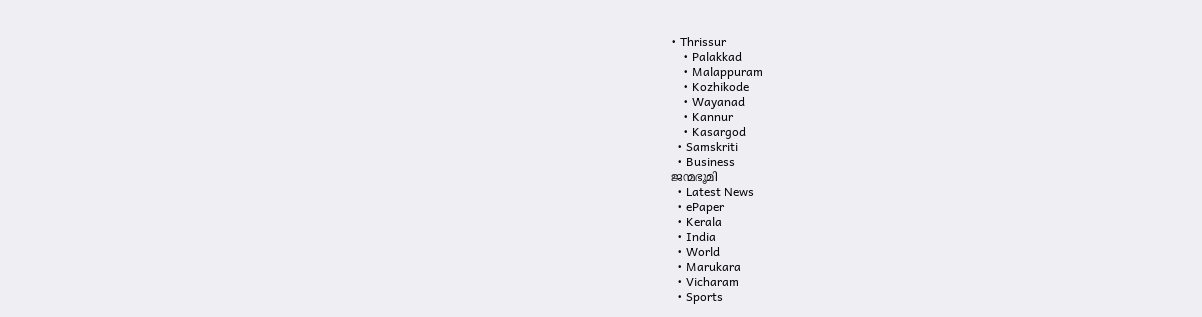• Thrissur
    • Palakkad
    • Malappuram
    • Kozhikode
    • Wayanad
    • Kannur
    • Kasargod
  • Samskriti
  • Business
ജന്മഭൂമി
  • Latest News
  • ePaper
  • Kerala
  • India
  • World
  • Marukara
  • Vicharam
  • Sports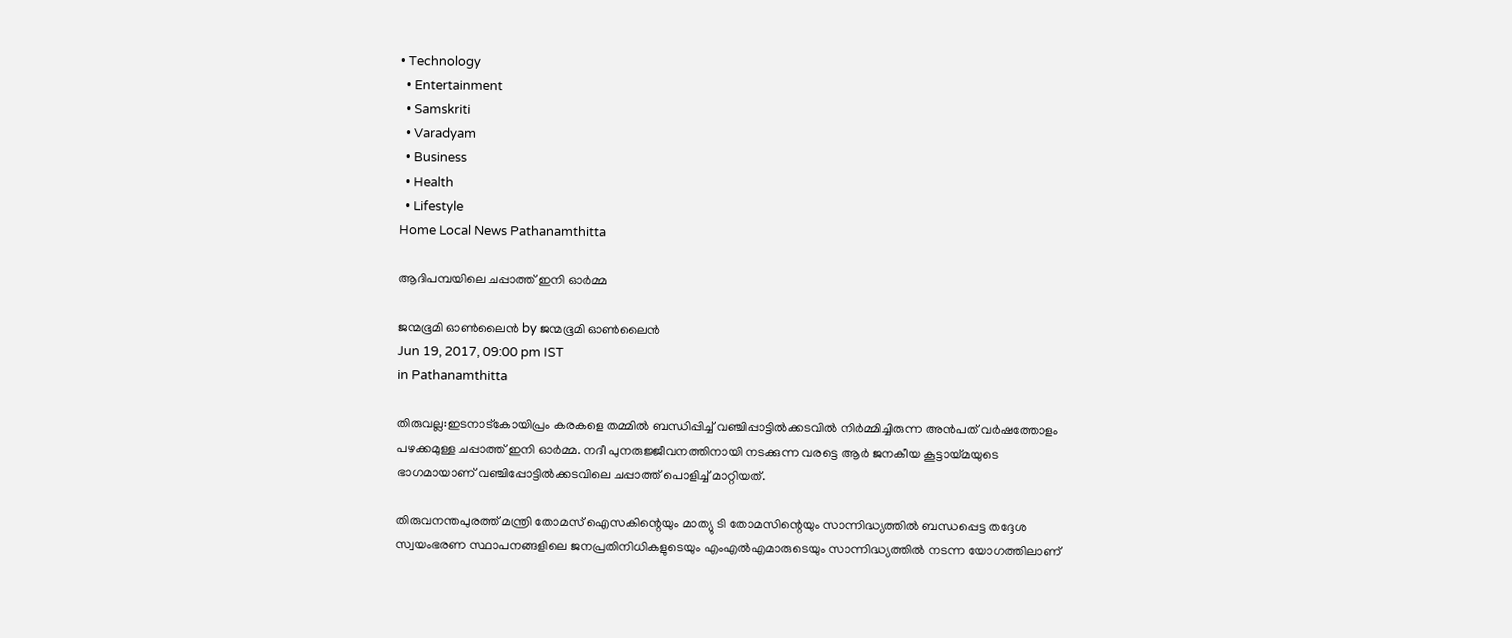• Technology
  • Entertainment
  • Samskriti
  • Varadyam
  • Business
  • Health
  • Lifestyle
Home Local News Pathanamthitta

ആദിപമ്പയിലെ ചപ്പാത്ത് ഇനി ഓര്‍മ്മ

ജന്മഭൂമി ഓണ്‍ലൈന്‍ by ജന്മഭൂമി ഓണ്‍ലൈന്‍
Jun 19, 2017, 09:00 pm IST
in Pathanamthitta

തിരുവല്ല:ഇടനാട്‌കോയിപ്രം കരകളെ തമ്മില്‍ ബന്ധിപ്പിച്ച് വഞ്ചിപ്പാട്ടില്‍ക്കടവില്‍ നിര്‍മ്മിച്ചിരുന്ന അന്‍പത് വര്‍ഷത്തോളം പഴക്കമുള്ള ചപ്പാത്ത് ഇനി ഓര്‍മ്മ. നദീ പുനരുജ്ജീവനത്തിനായി നടക്കുന്ന വരട്ടെ ആര്‍ ജനകീയ കൂട്ടായ്‌മയുടെ ഭാഗമായാണ് വഞ്ചിപ്പോട്ടില്‍ക്കടവിലെ ചപ്പാത്ത് പൊളിച്ച് മാറ്റിയത്.

തിരുവനന്തപുരത്ത് മന്ത്രി തോമസ് ഐസകിന്റെയും മാത്യു ടി തോമസിന്റെയും സാന്നിദ്ധ്യത്തില്‍ ബന്ധപ്പെട്ട തദ്ദേശ സ്വയംഭരണ സ്ഥാപനങ്ങളിലെ ജനപ്രതിനിധികളുടെയും എംഎല്‍എമാരുടെയും സാന്നിദ്ധ്യത്തില്‍ നടന്ന യോഗത്തിലാണ്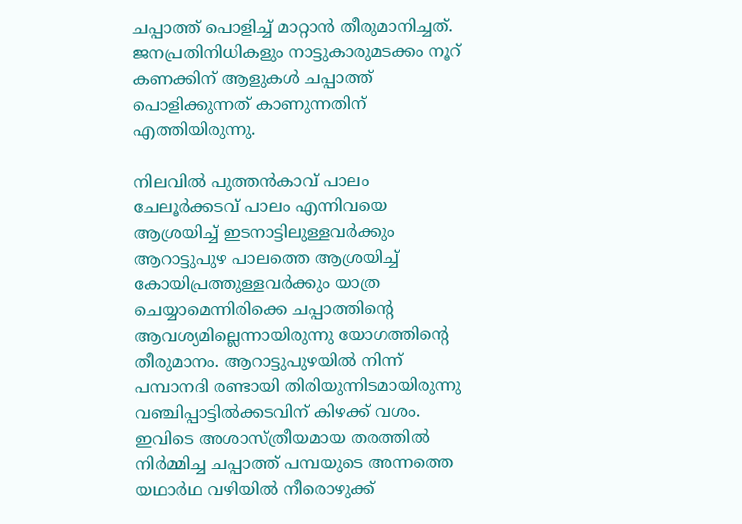ചപ്പാത്ത് പൊളിച്ച് മാറ്റാന്‍ തീരുമാനിച്ചത്. ജനപ്രതിനിധികളും നാട്ടുകാരുമടക്കം നൂറ് കണക്കിന് ആളുകള്‍ ചപ്പാത്ത് പൊളിക്കുന്നത് കാണുന്നതിന് എത്തിയിരുന്നു.

നിലവില്‍ പുത്തന്‍കാവ് പാലം ചേലൂര്‍ക്കടവ് പാലം എന്നിവയെ ആശ്രയിച്ച് ഇടനാട്ടിലുള്ളവര്‍ക്കും ആറാട്ടുപുഴ പാലത്തെ ആശ്രയിച്ച് കോയിപ്രത്തുള്ളവര്‍ക്കും യാത്ര ചെയ്യാമെന്നിരിക്കെ ചപ്പാത്തിന്റെ ആവശ്യമില്ലെന്നായിരുന്നു യോഗത്തിന്റെ തീരുമാനം. ആറാട്ടുപുഴയില്‍ നിന്ന് പമ്പാനദി രണ്ടായി തിരിയുന്നിടമായിരുന്നു വഞ്ചിപ്പാട്ടില്‍ക്കടവിന് കിഴക്ക് വശം. ഇവിടെ അശാസ്ത്രീയമായ തരത്തില്‍ നിര്‍മ്മിച്ച ചപ്പാത്ത് പമ്പയുടെ അന്നത്തെ യഥാര്‍ഥ വഴിയില്‍ നീരൊഴുക്ക്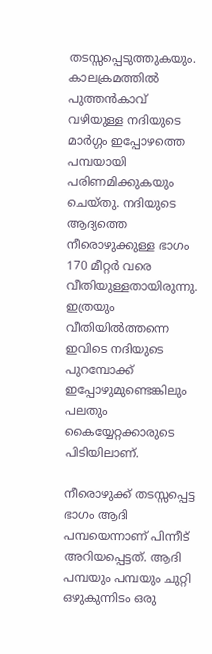തടസ്സപ്പെടുത്തുകയും. കാലക്രമത്തില്‍ പുത്തന്‍കാവ് വഴിയുള്ള നദിയുടെ മാര്‍ഗ്ഗം ഇപ്പോഴത്തെ പമ്പയായി പരിണമിക്കുകയും ചെയ്തു. നദിയുടെ ആദ്യത്തെ നീരൊഴുക്കുള്ള ഭാഗം 170 മീറ്റര്‍ വരെ വീതിയുള്ളതായിരുന്നു. ഇത്രയും വീതിയില്‍ത്തന്നെ ഇവിടെ നദിയുടെ പുറമ്പോക്ക് ഇപ്പോഴുമുണ്ടെങ്കിലും പലതും കൈയ്യേറ്റക്കാരുടെ പിടിയിലാണ്.

നീരൊഴുക്ക് തടസ്സപ്പെട്ട ഭാഗം ആദി പമ്പയെന്നാണ് പിന്നീട് അറിയപ്പെട്ടത്. ആദി പമ്പയും പമ്പയും ചുറ്റി ഒഴുകുന്നിടം ഒരു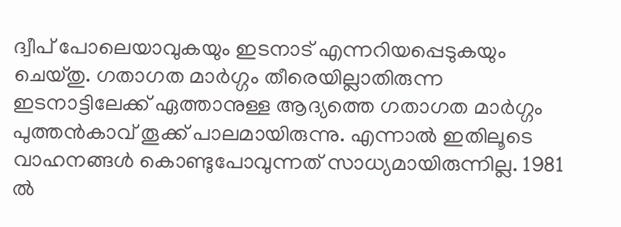ദ്വീപ് പോലെയാവുകയും ഇടനാട് എന്നറിയപ്പെടുകയും ചെയ്തു. ഗതാഗത മാര്‍ഗ്ഗം തീരെയില്ലാതിരുന്ന ഇടനാട്ടിലേക്ക് ഏത്താനുള്ള ആദ്യത്തെ ഗതാഗത മാര്‍ഗ്ഗം പുത്തന്‍കാവ് തൂക്ക് പാലമായിരുന്നു. എന്നാല്‍ ഇതിലൂടെ വാഹനങ്ങള്‍ കൊണ്ടുപോവുന്നത് സാധ്യമായിരുന്നില്ല. 1981 ല്‍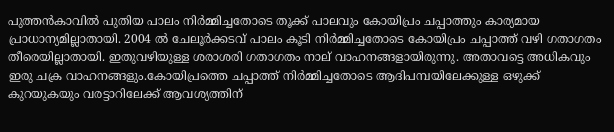പുത്തന്‍കാവില്‍ പുതിയ പാലം നിര്‍മ്മിച്ചതോടെ തൂക്ക് പാലവും കോയിപ്രം ചപ്പാത്തും കാര്യമായ പ്രാധാന്യമില്ലാതായി. 2004 ല്‍ ചേലൂര്‍ക്കടവ് പാലം കൂടി നിര്‍മ്മിച്ചതോടെ കോയിപ്രം ചപ്പാത്ത് വഴി ഗതാഗതം തീരെയില്ലാതായി. ഇതുവഴിയുള്ള ശരാശരി ഗതാഗതം നാല് വാഹനങ്ങളായിരുന്നു. അതാവട്ടെ അധികവും ഇരു ചക്ര വാഹനങ്ങളും.കോയിപ്രത്തെ ചപ്പാത്ത് നിര്‍മ്മിച്ചതോടെ ആദിപമ്പയിലേക്കുള്ള ഒഴുക്ക് കുറയുകയും വരട്ടാറിലേക്ക് ആവശ്യത്തിന്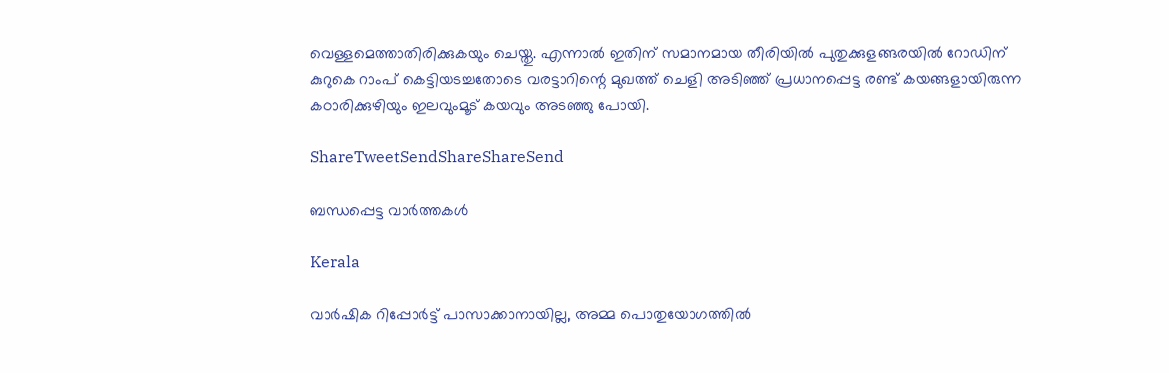വെള്ളമെത്താതിരിക്കുകയും ചെയ്തു. എന്നാല്‍ ഇതിന് സമാനമായ തീരിയില്‍ പുതുക്കുളങ്ങരയില്‍ റോഡിന് കുറുകെ റാംപ് കെട്ടിയടച്ചതോടെ വരട്ടാറിന്റെ മുഖത്ത് ചെളി അടിഞ്ഞ് പ്രധാനപ്പെട്ട രണ്ട് കയങ്ങളായിരുന്ന കഠാരിക്കുഴിയും ഇലവുംമൂട് കയവും അടഞ്ഞു പോയി.

ShareTweetSendShareShareSend

ബന്ധപ്പെട്ട വാര്‍ത്തകള്‍

Kerala

വാര്‍ഷിക റിപ്പോര്‍ട്ട് പാസാക്കാനായില്ല, അമ്മ പൊതുയോഗത്തില്‍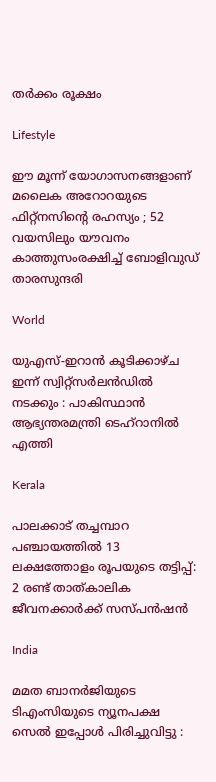തര്‍ക്കം രൂക്ഷം

Lifestyle

ഈ മൂന്ന് യോഗാസനങ്ങളാണ് മലൈക അറോറയുടെ ഫിറ്റ്നസിന്റെ രഹസ്യം ; 52 വയസിലും യൗവനം കാത്തുസംരക്ഷിച്ച് ബോളിവുഡ് താരസുന്ദരി

World

യുഎസ്-ഇറാൻ കൂടിക്കാഴ്ച ഇന്ന് സ്വിറ്റ്സർലൻഡിൽ നടക്കും : പാകിസ്ഥാൻ ആഭ്യന്തരമന്ത്രി ടെഹ്‌റാനിൽ എത്തി

Kerala

പാലക്കാട് തച്ചമ്പാറ പഞ്ചായത്തില്‍ 13 ലക്ഷത്തോളം രൂപയുടെ തട്ടിപ്പ്: 2 രണ്ട് താത്കാലിക ജീവനക്കാര്‍ക്ക് സസ്പന്‍ഷന്‍

India

മമത ബാനർജിയുടെ ടിഎംസിയുടെ ന്യൂനപക്ഷ സെൽ ഇപ്പോൾ പിരിച്ചുവിട്ടു :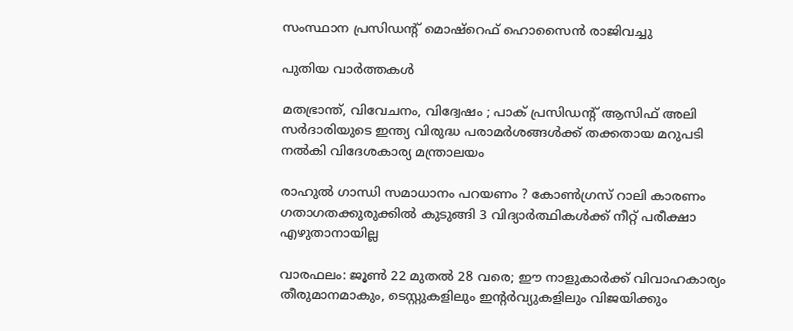സംസ്ഥാന പ്രസിഡന്റ് മൊഷ്‌റെഫ് ഹൊസൈൻ രാജിവച്ചു

പുതിയ വാര്‍ത്തകള്‍

മതഭ്രാന്ത്, വിവേചനം, വിദ്വേഷം ; പാക് പ്രസിഡന്റ് ആസിഫ് അലി സർദാരിയുടെ ഇന്ത്യ വിരുദ്ധ പരാമർശങ്ങൾക്ക് തക്കതായ മറുപടി നൽകി വിദേശകാര്യ മന്ത്രാലയം

രാഹുൽ ഗാന്ധി സമാധാനം പറയണം ? കോൺഗ്രസ് റാലി കാരണം ഗതാഗതക്കുരുക്കിൽ കുടുങ്ങി 3 വിദ്യാർത്ഥികൾക്ക് നീറ്റ് പരീക്ഷാ എഴുതാനായില്ല

വാരഫലം: ജൂണ്‍ 22 മുതല്‍ 28 വരെ; ഈ നാളുകാര്‍ക്ക് വിവാഹകാര്യം തീരുമാനമാകും, ടെസ്റ്റുകളിലും ഇന്റര്‍വ്യുകളിലും വിജയിക്കും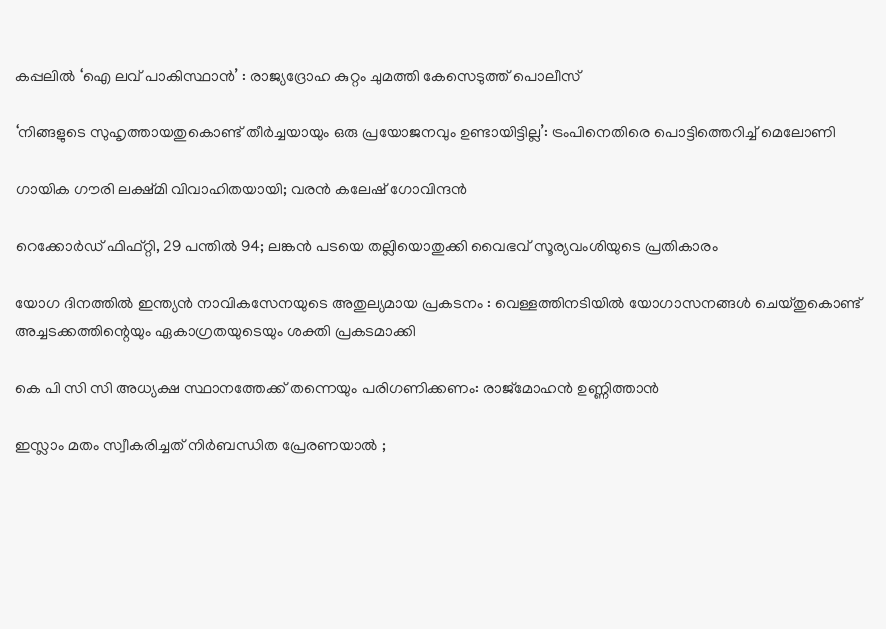കപ്പലില്‍ ‘ഐ ലവ് പാകിസ്ഥാന്‍’ : രാജ്യദ്രോഹ കുറ്റം ചുമത്തി കേസെടുത്ത് പൊലീസ്

‘നിങ്ങളുടെ സുഹൃത്തായതുകൊണ്ട് തീർച്ചയായും ഒരു പ്രയോജനവും ഉണ്ടായിട്ടില്ല’: ട്രംപിനെതിരെ പൊട്ടിത്തെറിച്ച് മെലോണി

ഗായിക ഗൗരി ലക്ഷ്മി വിവാഹിതയായി; വരൻ കലേഷ് ഗോവിന്ദൻ

റെക്കോർഡ് ഫിഫ്റ്റി, 29 പന്തിൽ 94; ലങ്കൻ പടയെ തല്ലിയൊതുക്കി വൈഭവ് സൂര്യവംശിയുടെ പ്രതികാരം

യോഗ ദിനത്തിൽ ഇന്ത്യൻ നാവികസേനയുടെ അതുല്യമായ പ്രകടനം : വെള്ളത്തിനടിയിൽ യോഗാസനങ്ങൾ ചെയ്തുകൊണ്ട് അച്ചടക്കത്തിന്റെയും ഏകാഗ്രതയുടെയും ശക്തി പ്രകടമാക്കി

കെ പി സി സി അധ്യക്ഷ സ്ഥാനത്തേക്ക് തന്നെയും പരിഗണിക്കണം: രാജ്‌മോഹന്‍ ഉണ്ണിത്താന്‍

ഇസ്ലാം മതം സ്വീകരിച്ചത് നിർബന്ധിത പ്രേരണയാൽ ;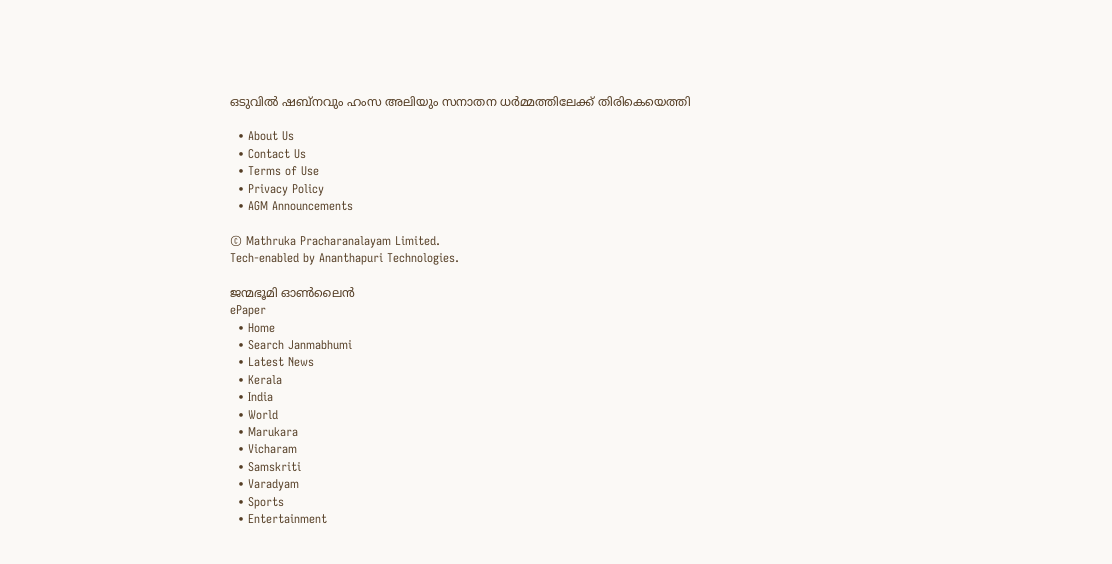ഒടുവിൽ ഷബ്നവും ഹംസ അലിയും സനാതന ധർമ്മത്തിലേക്ക് തിരികെയെത്തി

  • About Us
  • Contact Us
  • Terms of Use
  • Privacy Policy
  • AGM Announcements

© Mathruka Pracharanalayam Limited.
Tech-enabled by Ananthapuri Technologies.

ജന്മഭൂമി ഓണ്‍ലൈന്‍
ePaper
  • Home
  • Search Janmabhumi
  • Latest News
  • Kerala
  • India
  • World
  • Marukara
  • Vicharam
  • Samskriti
  • Varadyam
  • Sports
  • Entertainment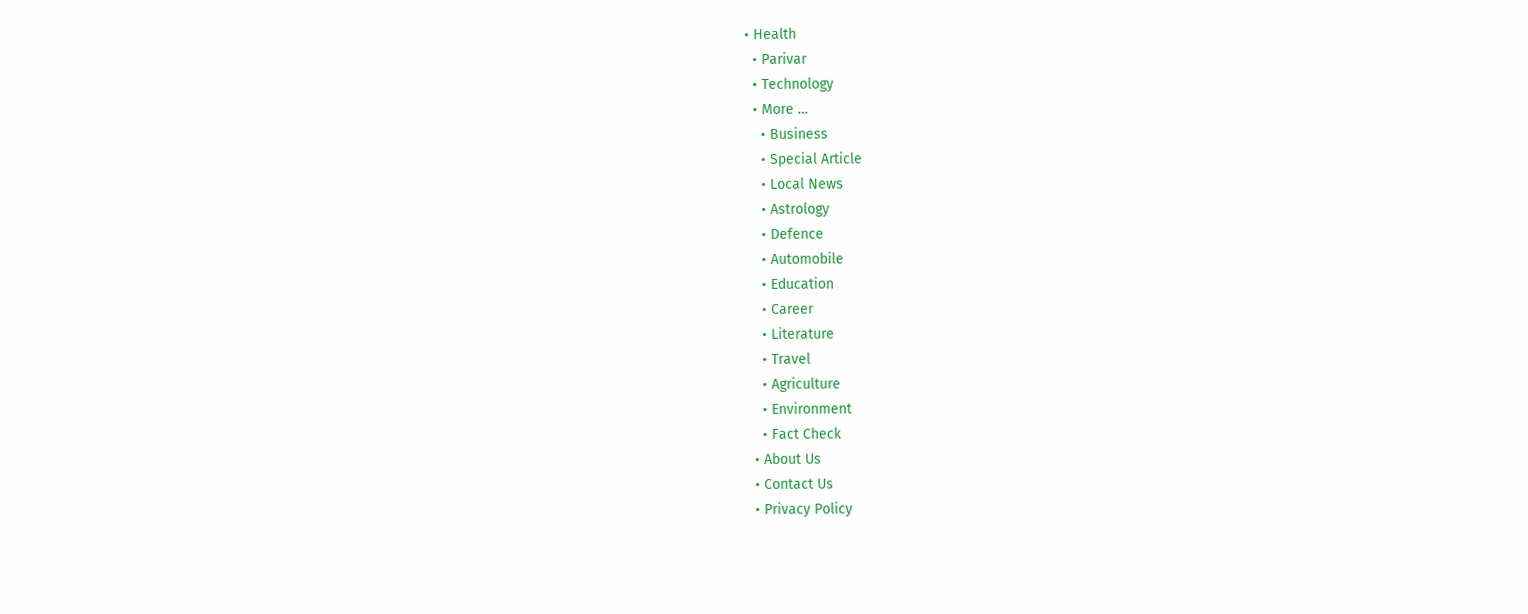• Health
  • Parivar
  • Technology
  • More …
    • Business
    • Special Article
    • Local News
    • Astrology
    • Defence
    • Automobile
    • Education
    • Career
    • Literature
    • Travel
    • Agriculture
    • Environment
    • Fact Check
  • About Us
  • Contact Us
  • Privacy Policy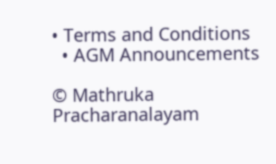• Terms and Conditions
  • AGM Announcements

© Mathruka Pracharanalayam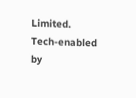Limited.
Tech-enabled by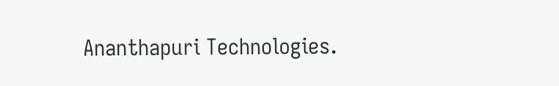Ananthapuri Technologies.